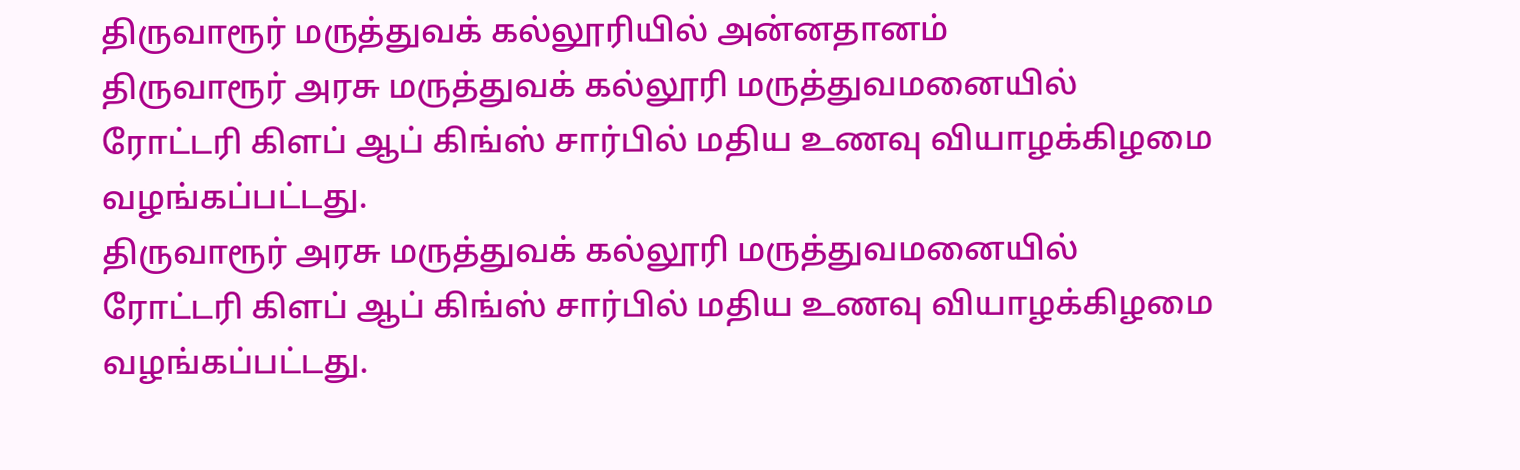திருவாரூர் மருத்துவக் கல்லூரியில் அன்னதானம்
திருவாரூர் அரசு மருத்துவக் கல்லூரி மருத்துவமனையில் ரோட்டரி கிளப் ஆப் கிங்ஸ் சார்பில் மதிய உணவு வியாழக்கிழமை வழங்கப்பட்டது.
திருவாரூர் அரசு மருத்துவக் கல்லூரி மருத்துவமனையில் ரோட்டரி கிளப் ஆப் கிங்ஸ் சார்பில் மதிய உணவு வியாழக்கிழமை வழங்கப்பட்டது.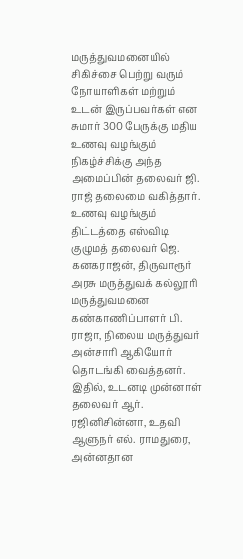மருத்துவமனையில் சிகிச்சை பெற்று வரும் நோயாளிகள் மற்றும் உடன் இருப்பவர்கள் என சுமார் 300 பேருக்கு மதிய உணவு வழங்கும் நிகழ்ச்சிக்கு அந்த அமைப்பின் தலைவர் ஜி. ராஜ் தலைமை வகித்தார். உணவு வழங்கும் திட்டத்தை எஸ்விடி குழுமத் தலைவர் ஜெ. கனகராஜன், திருவாரூர் அரசு மருத்துவக் கல்லூரி மருத்துவமனை கண்காணிப்பாளர் பி. ராஜா, நிலைய மருத்துவர் அன்சாரி ஆகியோர் தொடங்கி வைத்தனர். இதில், உடனடி முன்னாள் தலைவர் ஆர். ரஜினிசின்னா, உதவி ஆளுநர் எல். ராமதுரை, அன்னதான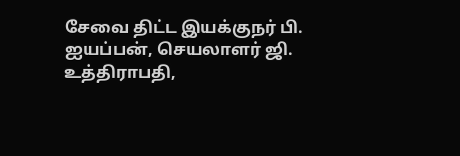சேவை திட்ட இயக்குநர் பி. ஐயப்பன், செயலாளர் ஜி. உத்திராபதி,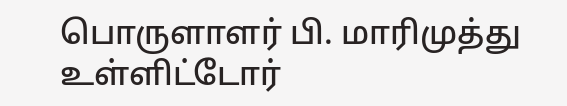பொருளாளர் பி. மாரிமுத்து உள்ளிட்டோர்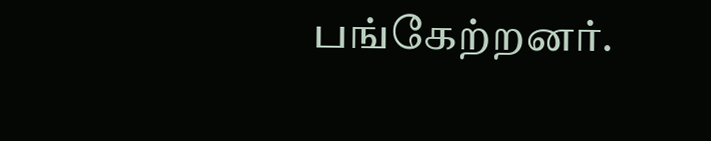பங்கேற்றனர்.